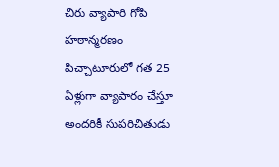చిరు వ్యాపారి గోపి హఠాన్మరణం
పిచ్చాటూరులో గత 25 ఏళ్లుగా వ్యాపారం చేస్తూ అందరికీ సుపరిచితుడు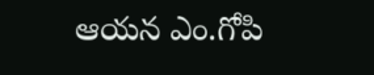ఆయన ఎం.గోపి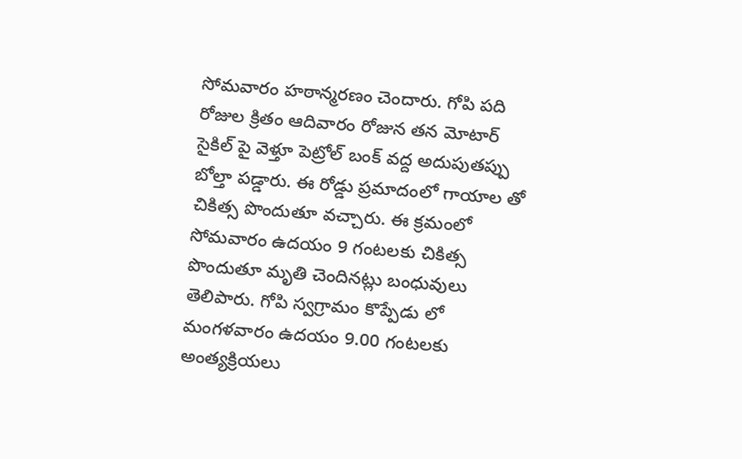సోమవారం హఠాన్మరణం చెందారు. గోపి పది రోజుల క్రితం ఆదివారం రోజున తన మోటార్ సైకిల్ పై వెళ్తూ పెట్రోల్ బంక్ వద్ద అదుపుతప్పు బోల్తా పడ్డారు. ఈ రోడ్డు ప్రమాదంలో గాయాల తో చికిత్స పొందుతూ వచ్చారు. ఈ క్రమంలో సోమవారం ఉదయం 9 గంటలకు చికిత్స పొందుతూ మృతి చెందినట్లు బంధువులు తెలిపారు. గోపి స్వగ్రామం కొప్పేడు లో మంగళవారం ఉదయం 9.00 గంటలకు అంత్యక్రియలు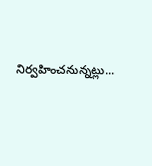నిర్వహించనున్నట్లు...